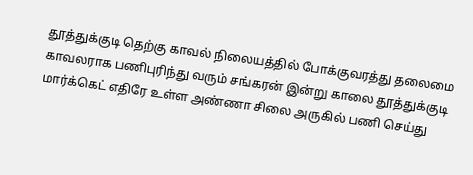தூத்துக்குடி தெற்கு காவல் நிலையத்தில் போக்குவரத்து தலைமை காவலராக பணிபுரிந்து வரும் சங்கரன் இன்று காலை தூத்துக்குடி மார்க்கெட் எதிரே உள்ள அண்ணா சிலை அருகில் பணி செய்து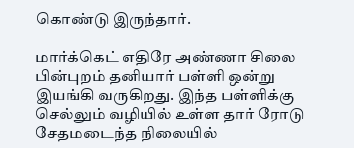கொண்டு இருந்தார்.

மார்க்கெட் எதிரே அண்ணா சிலை பின்புறம் தனியார் பள்ளி ஒன்று இயங்கி வருகிறது. இந்த பள்ளிக்கு செல்லும் வழியில் உள்ள தார் ரோடு சேதமடைந்த நிலையில்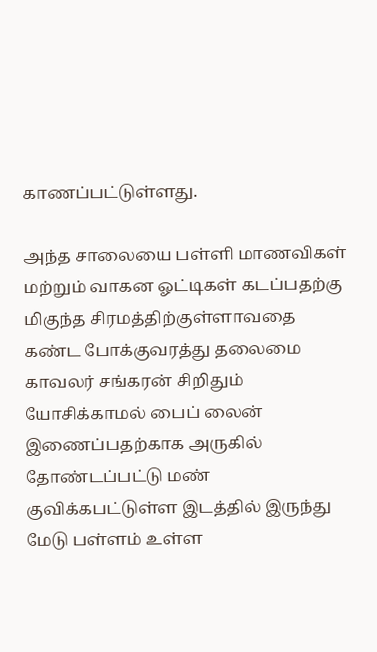காணப்பட்டுள்ளது.

அந்த சாலையை பள்ளி மாணவிகள் மற்றும் வாகன ஓட்டிகள் கடப்பதற்கு மிகுந்த சிரமத்திற்குள்ளாவதை கண்ட போக்குவரத்து தலைமை காவலர் சங்கரன் சிறிதும் யோசிக்காமல் பைப் லைன் இணைப்பதற்காக அருகில் தோண்டப்பட்டு மண் குவிக்கபட்டுள்ள இடத்தில் இருந்து மேடு பள்ளம் உள்ள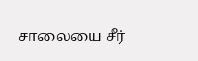சாலையை சீர்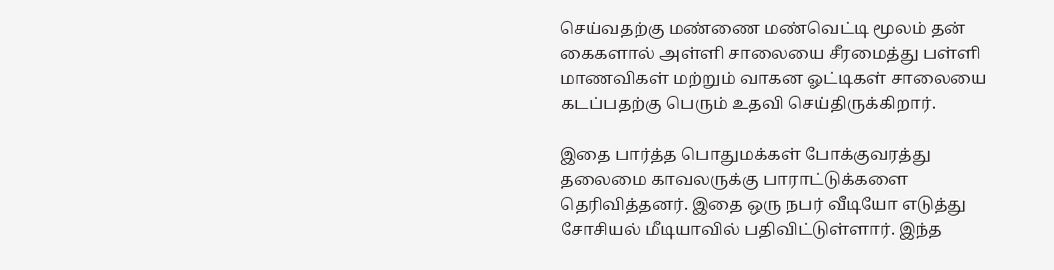செய்வதற்கு மண்ணை மண்வெட்டி மூலம் தன் கைகளால் அள்ளி சாலையை சீரமைத்து பள்ளி மாணவிகள் மற்றும் வாகன ஓட்டிகள் சாலையை கடப்பதற்கு பெரும் உதவி செய்திருக்கிறார்.

இதை பார்த்த பொதுமக்கள் போக்குவரத்து தலைமை காவலருக்கு பாராட்டுக்களை தெரிவித்தனர். இதை ஒரு நபர் வீடியோ எடுத்து சோசியல் மீடியாவில் பதிவிட்டுள்ளார். இந்த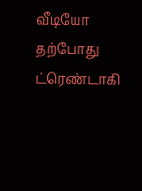வீடியோ தற்போது ட்ரெண்டாகி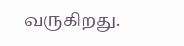வருகிறது.